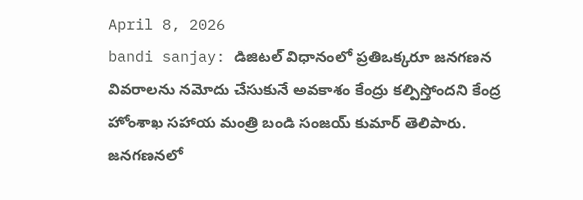April 8, 2026
bandi sanjay: డిజిటల్ విధానంలో ప్రతిఒక్కరూ జనగణన వివరాలను నమోదు చేసుకునే అవకాశం కేంద్రు కల్పిస్తోందని కేంద్ర హోంశాఖ సహాయ మంత్రి బండి సంజయ్ కుమార్ తెలిపారు. జనగణనలో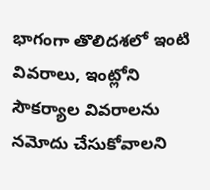భాగంగా తొలిదశలో ఇంటి వివరాలు, ఇంట్లోని సౌకర్యాల వివరాలను నమోదు చేసుకోవాలని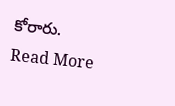కోరారు.
Read More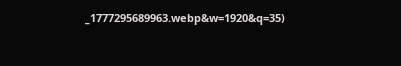_1777295689963.webp&w=1920&q=35)